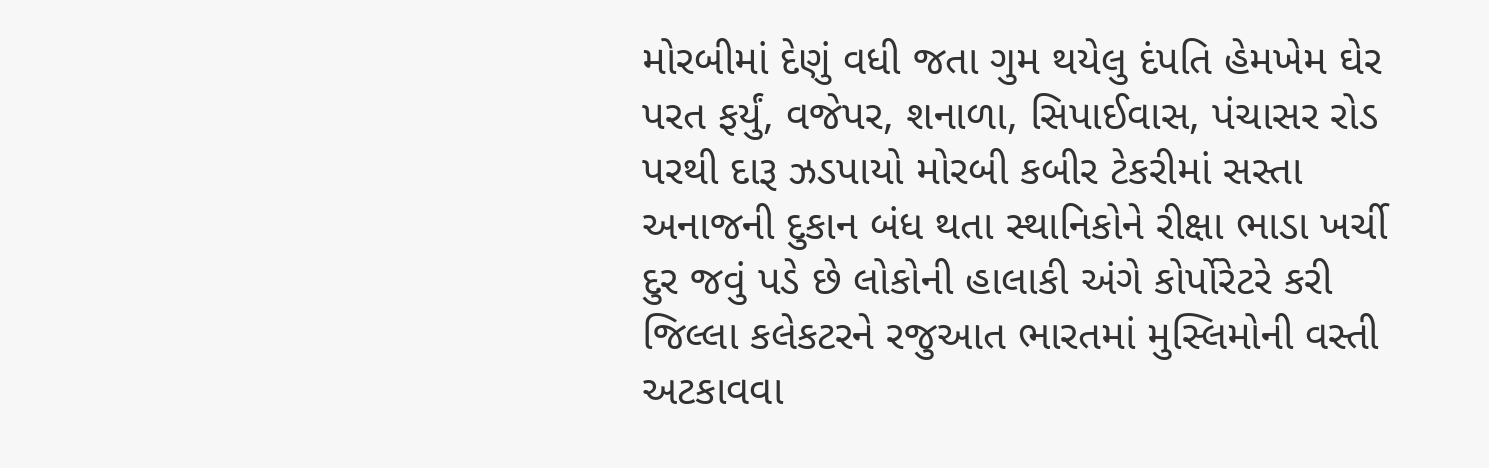મોરબીમાં દેણું વધી જતા ગુમ થયેલુ દંપતિ હેમખેમ ઘેર પરત ફર્યું, વજેપર, શનાળા, સિપાઈવાસ, પંચાસર રોડ પરથી દારૂ ઝડપાયો મોરબી કબીર ટેકરીમાં સસ્તા અનાજની દુકાન બંધ થતા સ્થાનિકોને રીક્ષા ભાડા ખર્ચી દુર જવું પડે છે લોકોની હાલાકી અંગે કોર્પોરેટરે કરી જિલ્લા કલેકટરને રજુઆત ભારતમાં મુસ્લિમોની વસ્તી અટકાવવા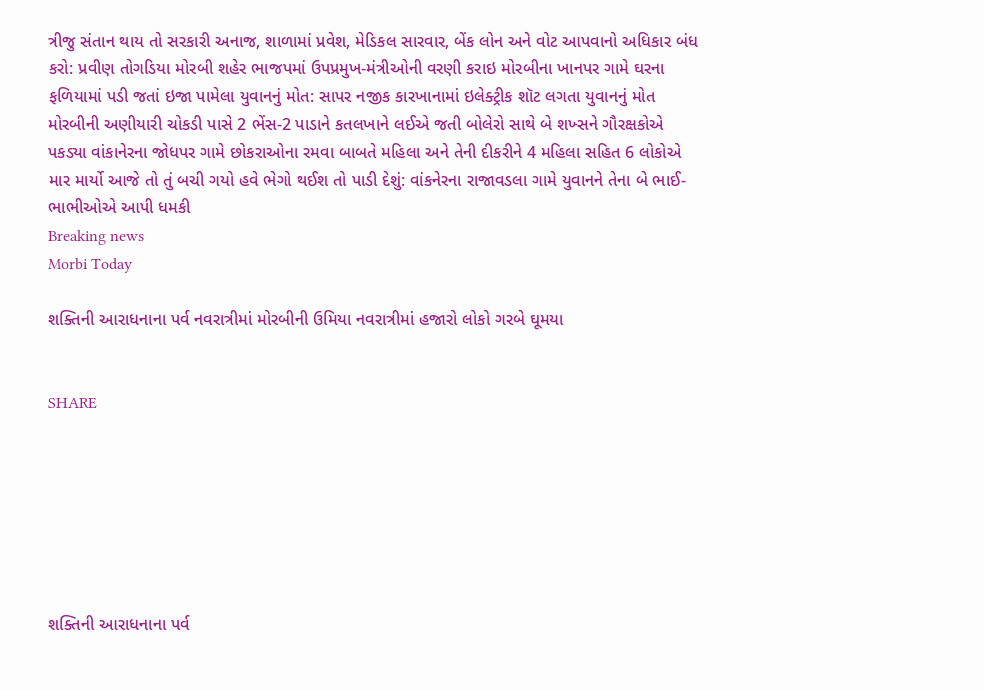ત્રીજુ સંતાન થાય તો સરકારી અનાજ, શાળામાં પ્રવેશ, મેડિકલ સારવાર, બેંક લોન અને વોટ આપવાનો અધિકાર બંધ કરો: પ્રવીણ તોગડિયા મોરબી શહેર ભાજપમાં ઉપપ્રમુખ-મંત્રીઓની વરણી કરાઇ મોરબીના ખાનપર ગામે ઘરના ફળિયામાં પડી જતાં ઇજા પામેલા યુવાનનું મોત: સાપર નજીક કારખાનામાં ઇલેક્ટ્રીક શૉટ લગતા યુવાનનું મોત મોરબીની અણીયારી ચોકડી પાસે 2 ભેંસ-2 પાડાને કતલખાને લઈએ જતી બોલેરો સાથે બે શખ્સને ગૌરક્ષકોએ પકડ્યા વાંકાનેરના જોધપર ગામે છોકરાઓના રમવા બાબતે મહિલા અને તેની દીકરીને 4 મહિલા સહિત 6 લોકોએ માર માર્યો આજે તો તું બચી ગયો હવે ભેગો થઈશ તો પાડી દેશું: વાંકનેરના રાજાવડલા ગામે યુવાનને તેના બે ભાઈ-ભાભીઓએ આપી ધમકી
Breaking news
Morbi Today

શક્તિની આરાધનાના પર્વ નવરાત્રીમાં મોરબીની ઉમિયા નવરાત્રીમાં હજારો લોકો ગરબે ઘૂમયા


SHARE







શક્તિની આરાધનાના પર્વ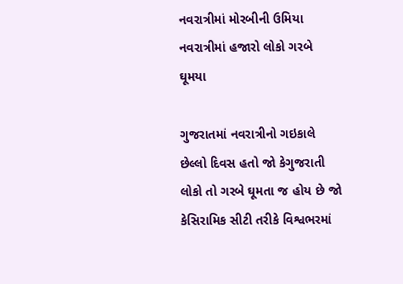નવરાત્રીમાં મોરબીની ઉમિયા નવરાત્રીમાં હજારો લોકો ગરબે ઘૂમયા

ગુજરાતમાં નવરાત્રીનો ગઇકાલે છેલ્લો દિવસ હતો જો કેગુજરાતી લોકો તો ગરબે ઘૂમતા જ હોય છે જો કેસિરામિક સીટી તરીકે વિશ્વભરમાં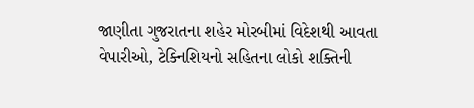જાણીતા ગુજરાતના શહેર મોરબીમાં વિદેશથી આવતા વેપારીઓ, ટેક્નિશિયનો સહિતના લોકો શક્તિની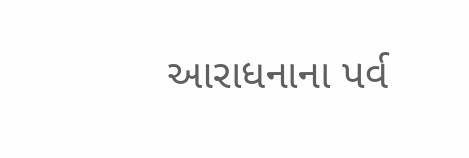આરાધનાના પર્વ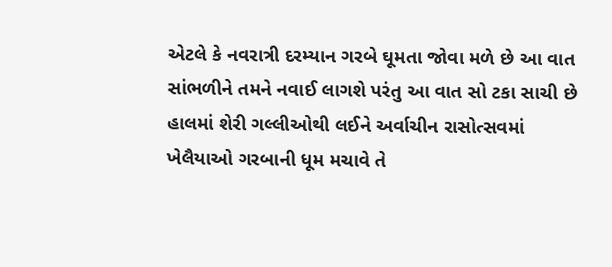એટલે કે નવરાત્રી દરમ્યાન ગરબે ઘૂમતા જોવા મળે છે આ વાત સાંભળીને તમને નવાઈ લાગશે પરંતુ આ વાત સો ટકા સાચી છે હાલમાં શેરી ગલ્લીઓથી લઈને અર્વાચીન રાસોત્સવમાં ખેલૈયાઓ ગરબાની ધૂમ મચાવે તે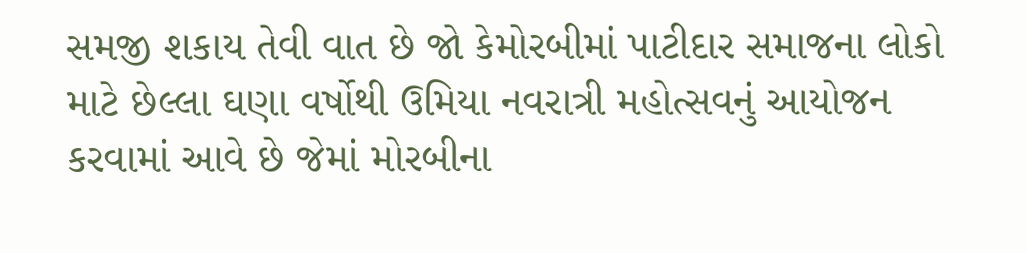સમજી શકાય તેવી વાત છે જો કેમોરબીમાં પાટીદાર સમાજના લોકો માટે છેલ્લા ઘણા વર્ષોથી ઉમિયા નવરાત્રી મહોત્સવનું આયોજન કરવામાં આવે છે જેમાં મોરબીના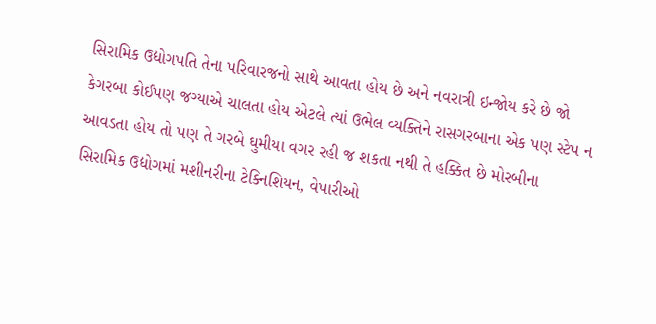સિરામિક ઉદ્યોગપતિ તેના પરિવારજનો સાથે આવતા હોય છે અને નવરાત્રી ઇન્જોય કરે છે જો કેગરબા કોઈપણ જગ્યાએ ચાલતા હોય એટલે ત્યાં ઉભેલ વ્યક્તિને રાસગરબાના એક પણ સ્ટેપ ન આવડતા હોય તો પણ તે ગરબે ઘુમીયા વગર રહી જ શકતા નથી તે હક્કિત છે મોરબીના સિરામિક ઉદ્યોગમાં મશીનરીના ટેક્નિશિયન, વેપારીઓ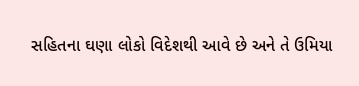સહિતના ઘણા લોકો વિદેશથી આવે છે અને તે ઉમિયા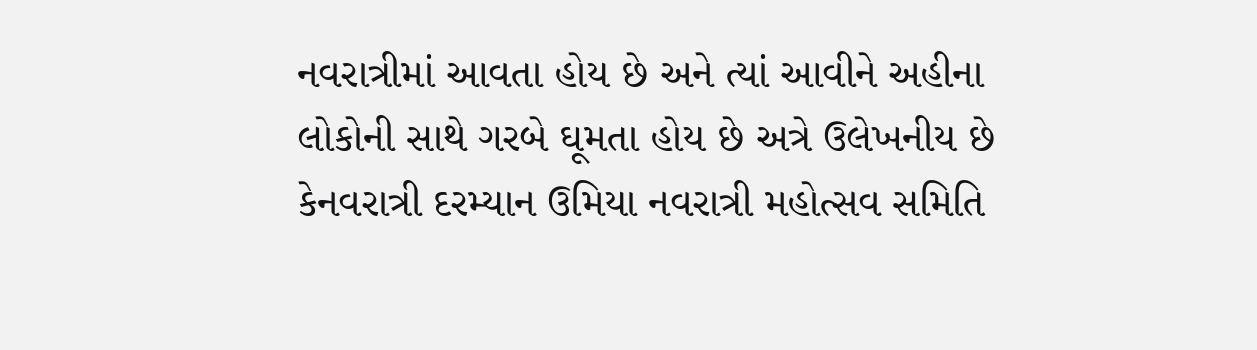નવરાત્રીમાં આવતા હોય છે અને ત્યાં આવીને અહીના લોકોની સાથે ગરબે ઘૂમતા હોય છે અત્રે ઉલેખનીય છે કેનવરાત્રી દરમ્યાન ઉમિયા નવરાત્રી મહોત્સવ સમિતિ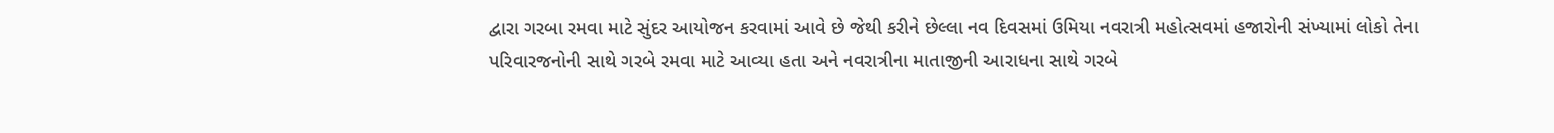દ્વારા ગરબા રમવા માટે સુંદર આયોજન કરવામાં આવે છે જેથી કરીને છેલ્લા નવ દિવસમાં ઉમિયા નવરાત્રી મહોત્સવમાં હજારોની સંખ્યામાં લોકો તેના પરિવારજનોની સાથે ગરબે રમવા માટે આવ્યા હતા અને નવરાત્રીના માતાજીની આરાધના સાથે ગરબે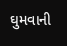ઘુમવાની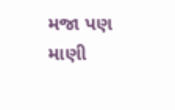મજા પણ માણી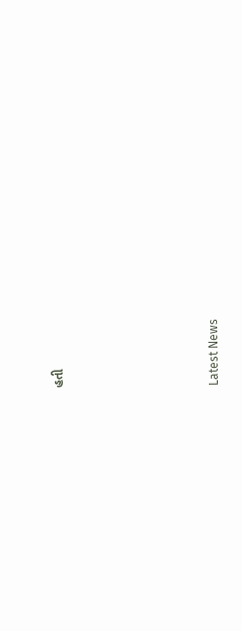હતી






Latest News